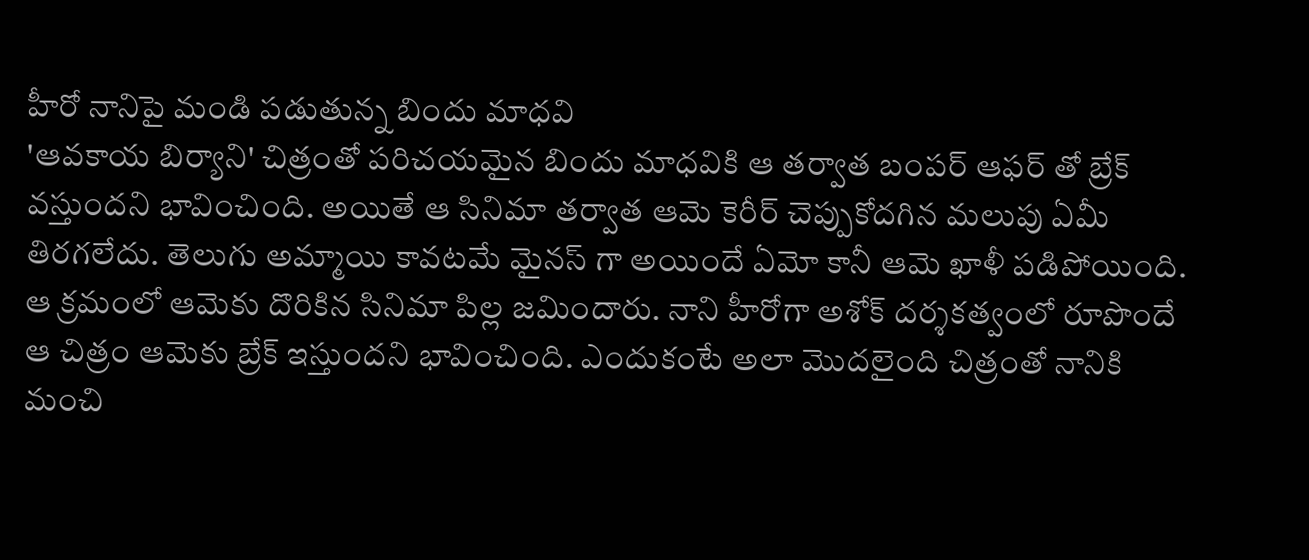హీరో నానిపై మండి పడుతున్న బిందు మాధవి
'ఆవకాయ బిర్యాని' చిత్రంతో పరిచయమైన బిందు మాధవికి ఆ తర్వాత బంపర్ ఆఫర్ తో బ్రేక్ వస్తుందని భావించింది. అయితే ఆ సినిమా తర్వాత ఆమె కెరీర్ చెప్పుకోదగిన మలుపు ఏమీ తిరగలేదు. తెలుగు అమ్మాయి కావటమే మైనస్ గా అయిందే ఏమో కానీ ఆమె ఖాళీ పడిపోయింది. ఆ క్రమంలో ఆమెకు దొరికిన సినిమా పిల్ల జమిందారు. నాని హీరోగా అశోక్ దర్శకత్వంలో రూపొందే ఆ చిత్రం ఆమెకు బ్రేక్ ఇస్తుందని భావించింది. ఎందుకంటే అలా మొదలైంది చిత్రంతో నానికి మంచి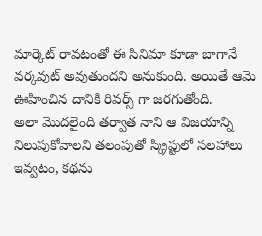మార్కెట్ రావటంతో ఈ సినిమా కూడా బాగానే వర్కవుట్ అవుతుందని అనుకుంది. అయితే ఆమె ఊహించిన దానికి రివర్స్ గా జరగుతోంది.
అలా మొదలైంది తర్వాత నాని ఆ విజయాన్ని నిలుపుకోవాలని తలంపుతో స్క్రిప్టులో సలహాలు ఇవ్వటం, కథను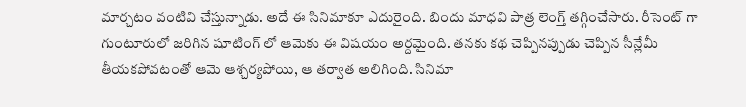మార్చటం వంటివి చేస్తున్నాడు. అదే ఈ సినిమాకూ ఎదురైంది. బిందు మాధవి పాత్ర లెంగ్త్ తగ్గించేసారు. రీసెంట్ గా గుంటూరులో జరిగిన షూటింగ్ లో ఆమెకు ఈ విషయం అర్దమైంది. తనకు కథ చెప్పినప్పుడు చెప్పిన సీన్లేమీ తీయకపోవటంతో ఆమె ఆశ్చర్యపోయి, ఆ తర్వాత అలిగింది. సినిమా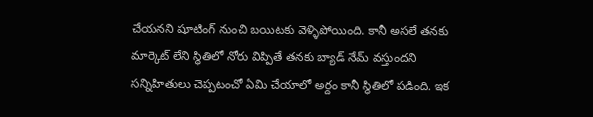చేయనని షూటింగ్ నుంచి బయిటకు వెళ్ళిపోయింది. కానీ అసలే తనకు మార్కెట్ లేని స్ధితిలో నోరు విప్పితే తనకు బ్యాడ్ నేమ్ వస్తుందని సన్నిహితులు చెప్పటంచో ఏమి చేయాలో అర్దం కానీ స్ధితిలో పడింది. ఇక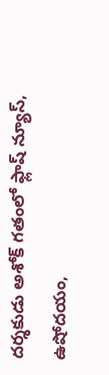దర్శకుడు అశోక్ గతంలో ఫ్లాష్ న్యూస్, ఉషోదయం,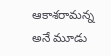ఆకాశరామన్న అనే మూడు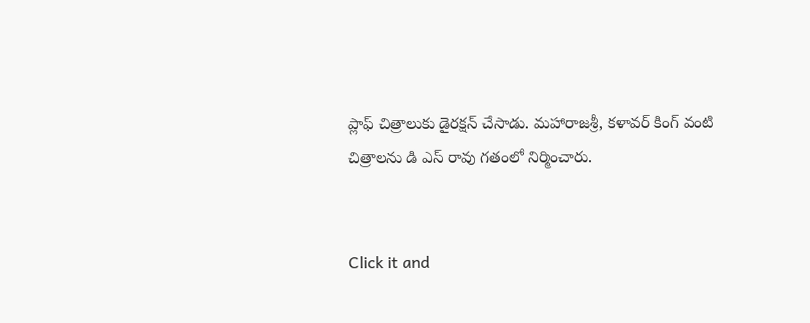ప్లాఫ్ చిత్రాలుకు డైరక్షన్ చేసాడు. మహారాజశ్రీ, కళావర్ కింగ్ వంటి చిత్రాలను డి ఎస్ రావు గతంలో నిర్మించారు.


Click it and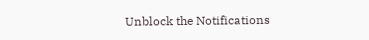Unblock the Notifications